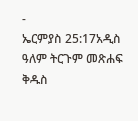-
ኤርምያስ 25:17አዲስ ዓለም ትርጉም መጽሐፍ ቅዱስ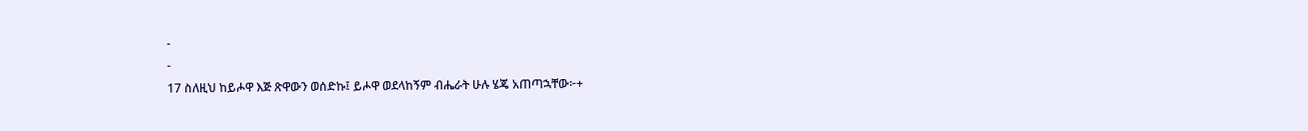-
-
17 ስለዚህ ከይሖዋ እጅ ጽዋውን ወሰድኩ፤ ይሖዋ ወደላከኝም ብሔራት ሁሉ ሄጄ አጠጣኋቸው፦+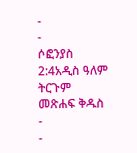-
-
ሶፎንያስ 2:4አዲስ ዓለም ትርጉም መጽሐፍ ቅዱስ
-
-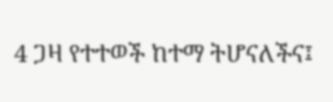4 ጋዛ የተተወች ከተማ ትሆናለችና፤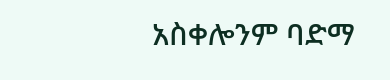አስቀሎንም ባድማ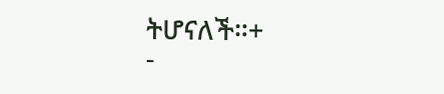ትሆናለች።+
-